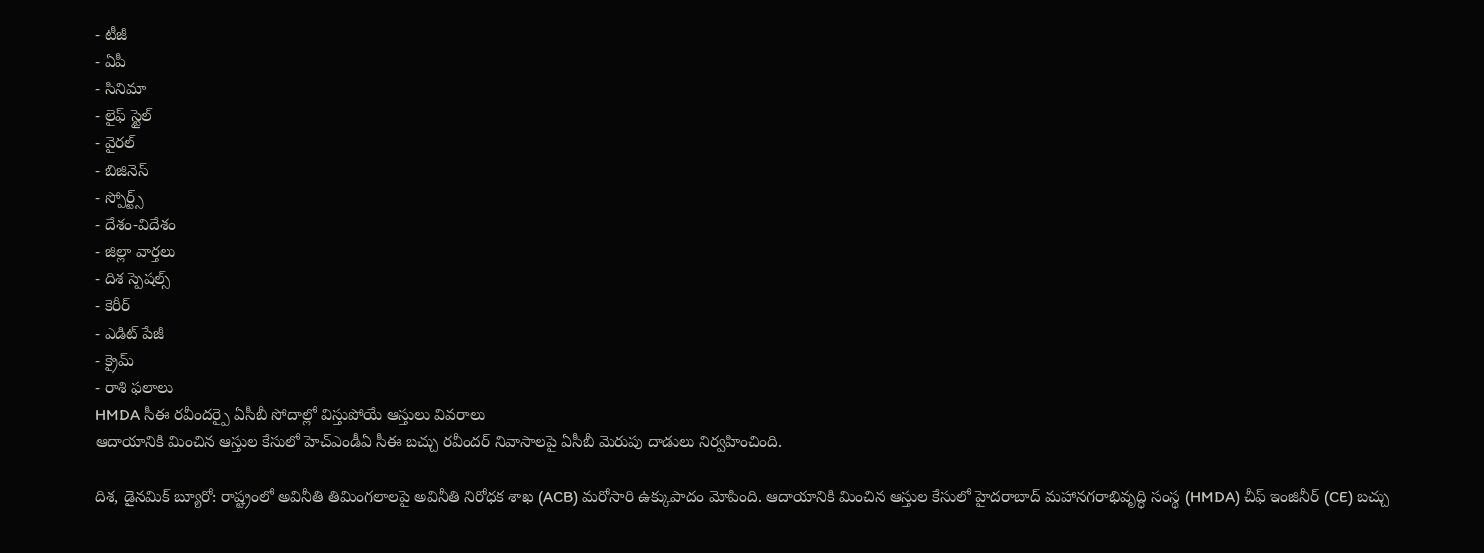- టీజీ
- ఏపీ
- సినిమా
- లైఫ్ స్టైల్
- వైరల్
- బిజినెస్
- స్పోర్ట్స్
- దేశం-విదేశం
- జిల్లా వార్తలు
- దిశ స్పెషల్స్
- కెరీర్
- ఎడిట్ పేజీ
- క్రైమ్
- రాశి ఫలాలు
HMDA సీఈ రవీందర్పై ఏసీబీ సోదాల్లో విస్తుపోయే ఆస్తులు వివరాలు
ఆదాయానికి మించిన ఆస్తుల కేసులో హెచ్ఎండీఏ సీఈ బచ్చు రవీందర్ నివాసాలపై ఏసీబీ మెరుపు దాడులు నిర్వహించింది.

దిశ, డైనమిక్ బ్యూరో: రాష్ట్రంలో అవినీతి తిమింగలాలపై అవినీతి నిరోధక శాఖ (ACB) మరోసారి ఉక్కుపాదం మోపింది. ఆదాయానికి మించిన ఆస్తుల కేసులో హైదరాబాద్ మహానగరాభివృద్ధి సంస్థ (HMDA) చీఫ్ ఇంజినీర్ (CE) బచ్చు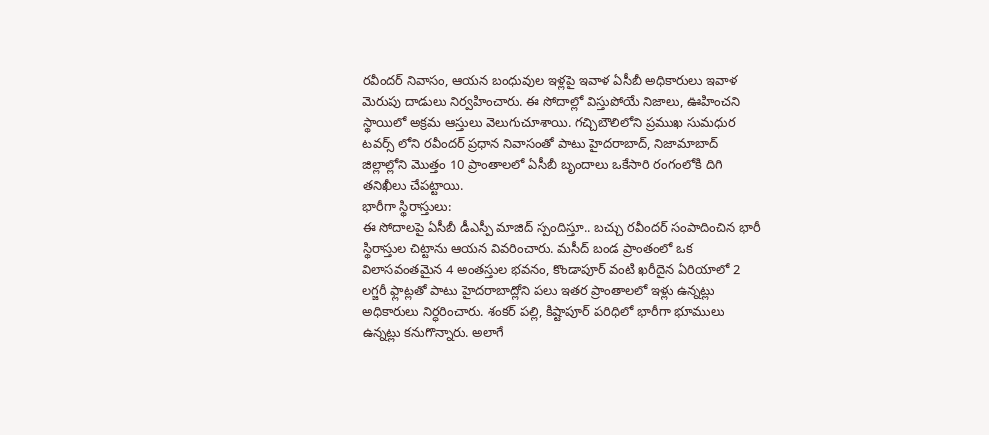రవీందర్ నివాసం, ఆయన బంధువుల ఇళ్లపై ఇవాళ ఏసీబీ అధికారులు ఇవాళ మెరుపు దాడులు నిర్వహించారు. ఈ సోదాల్లో విస్తుపోయే నిజాలు, ఊహించని స్థాయిలో అక్రమ ఆస్తులు వెలుగుచూశాయి. గచ్చిబౌలిలోని ప్రముఖ సుమధుర టవర్స్ లోని రవీందర్ ప్రధాన నివాసంతో పాటు హైదరాబాద్, నిజామాబాద్ జిల్లాల్లోని మొత్తం 10 ప్రాంతాలలో ఏసీబీ బృందాలు ఒకేసారి రంగంలోకి దిగి తనిఖీలు చేపట్టాయి.
భారీగా స్థిరాస్తులు:
ఈ సోదాలపై ఏసీబీ డీఎస్పీ మాజిద్ స్పందిస్తూ.. బచ్చు రవీందర్ సంపాదించిన భారీ స్థిరాస్తుల చిట్టాను ఆయన వివరించారు. మసీద్ బండ ప్రాంతంలో ఒక విలాసవంతమైన 4 అంతస్తుల భవనం, కొండాపూర్ వంటి ఖరీదైన ఏరియాలో 2 లగ్జరీ ఫ్లాట్లతో పాటు హైదరాబాద్లోని పలు ఇతర ప్రాంతాలలో ఇళ్లు ఉన్నట్లు అధికారులు నిర్ధరించారు. శంకర్ పల్లి, కిష్టాపూర్ పరిధిలో భారీగా భూములు ఉన్నట్లు కనుగొన్నారు. అలాగే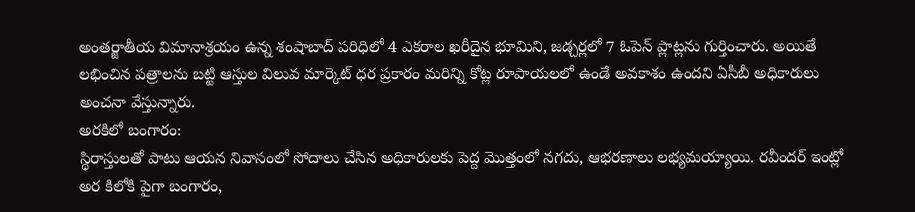అంతర్జాతీయ విమానాశ్రయం ఉన్న శంషాబాద్ పరిధిలో 4 ఎకరాల ఖరీదైన భూమిని, జడ్చర్లలో 7 ఓపెన్ ప్లాట్లను గుర్తించారు. అయితే లభించిన పత్రాలను బట్టి ఆస్తుల విలువ మార్కెట్ ధర ప్రకారం మరిన్ని కోట్ల రూపాయలలో ఉండే అవకాశం ఉందని ఏసీబీ అధికారులు అంచనా వేస్తున్నారు.
అరకిలో బంగారం:
స్థిరాస్తులతో పాటు ఆయన నివాసంలో సోదాలు చేసిన అధికారులకు పెద్ద మొత్తంలో నగదు, ఆభరణాలు లభ్యమయ్యాయి. రవీందర్ ఇంట్లో అర కిలోకి పైగా బంగారం,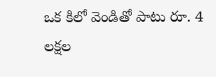ఒక కిలో వెండితో పాటు రూ. 4 లక్షల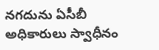నగదును ఏసీబీ అధికారులు స్వాధీనం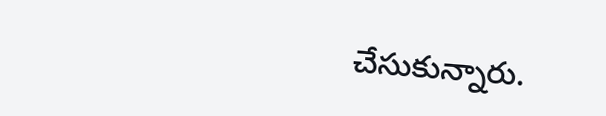చేసుకున్నారు.